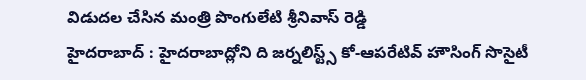విడుదల చేసిన మంత్రి పొంగులేటి శ్రీనివాస్ రెడ్డి
హైదరాబాద్ : హైదరాబాద్లోని ది జర్నలిస్ట్స్ కో-ఆపరేటివ్ హౌసింగ్ సొసైటీ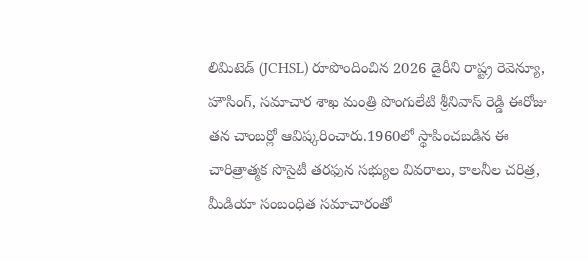లిమిటెడ్ (JCHSL) రూపొందించిన 2026 డైరీని రాష్ట్ర రెవెన్యూ, హౌసింగ్, సమాచార శాఖ మంత్రి పొంగులేటి శ్రీనివాస్ రెడ్డి ఈరోజు తన చాంబర్లో ఆవిష్కరించారు.1960లో స్థాపించబడిన ఈ చారిత్రాత్మక సొసైటీ తరఫున సభ్యుల వివరాలు, కాలనీల చరిత్ర, మీడియా సంబంధిత సమాచారంతో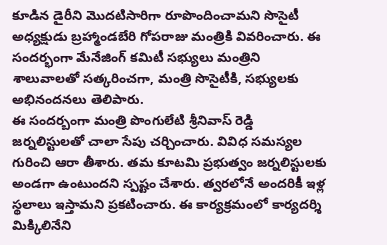కూడిన డైరీని మొదటిసారిగా రూపొందించామని సొసైటీ అధ్యక్షుడు బ్రహ్మాండబేరి గోపరాజు మంత్రికి వివరించారు. ఈ సందర్భంగా మేనేజింగ్ కమిటీ సభ్యులు మంత్రిని శాలువాలతో సత్కరించగా, మంత్రి సొసైటీకి, సభ్యులకు అభినందనలు తెలిపారు.
ఈ సందర్బంగా మంత్రి పొంగులేటి శ్రీనివాస్ రెడ్డి జర్నలిస్టులతో చాలా సేపు చర్చించారు. వివిధ సమస్యల గురించి ఆరా తీశారు. తమ కూటమి ప్రభుత్వం జర్నలిస్టులకు అండగా ఉంటుందని స్పష్టం చేశారు. త్వరలోనే అందరికీ ఇళ్ల స్థలాలు ఇస్తామని ప్రకటించారు. ఈ కార్యక్రమంలో కార్యదర్శి మిక్కిలినేని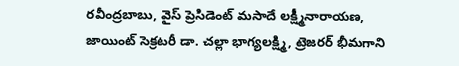రవీంద్రబాబు, వైస్ ప్రెసిడెంట్ మసాదే లక్ష్మీనారాయణ, జాయింట్ సెక్రటరీ డా. చల్లా భాగ్యలక్ష్మి, ట్రెజరర్ భీమగాని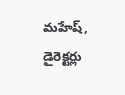మహేష్, డైరెక్టర్లు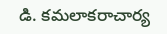డి. కమలాకరాచార్య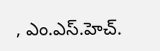, ఎం.ఎస్.హెచ్.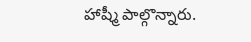హాష్మీ పాల్గొన్నారు.